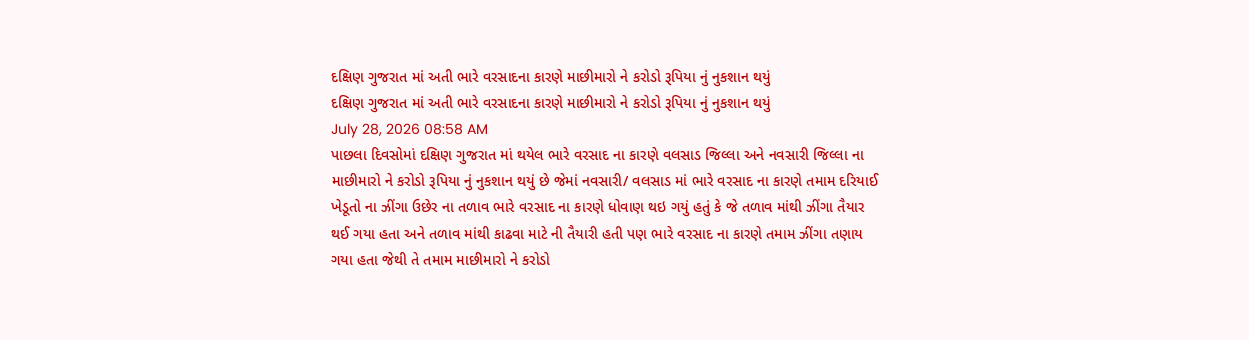દક્ષિણ ગુજરાત માં અતી ભારે વરસાદના કારણે માછીમારો ને કરોડો રૂપિયા નું નુકશાન થયું
દક્ષિણ ગુજરાત માં અતી ભારે વરસાદના કારણે માછીમારો ને કરોડો રૂપિયા નું નુકશાન થયું
July 28, 2026 08:58 AM
પાછલા દિવસોમાં દક્ષિણ ગુજરાત માં થયેલ ભારે વરસાદ ના કારણે વલસાડ જિલ્લા અને નવસારી જિલ્લા ના માછીમારો ને કરોડો રૂપિયા નું નુકશાન થયું છે જેમાં નવસારી/ વલસાડ માં ભારે વરસાદ ના કારણે તમામ દરિયાઈ ખેડૂતો ના ઝીંગા ઉછેર ના તળાવ ભારે વરસાદ ના કારણે ધોવાણ થઇ ગયું હતું કે જે તળાવ માંથી ઝીંગા તૈયાર થઈ ગયા હતા અને તળાવ માંથી કાઢવા માટે ની તૈયારી હતી પણ ભારે વરસાદ ના કારણે તમામ ઝીંગા તણાય ગયા હતા જેથી તે તમામ માછીમારો ને કરોડો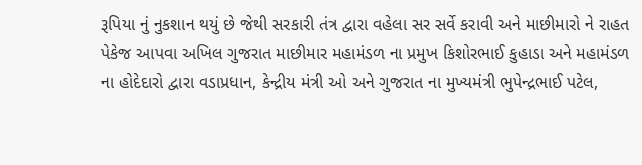રૂપિયા નું નુકશાન થયું છે જેથી સરકારી તંત્ર દ્વારા વહેલા સર સર્વે કરાવી અને માછીમારો ને રાહત પેકેજ આપવા અખિલ ગુજરાત માછીમાર મહામંડળ ના પ્રમુખ કિશોરભાઈ કુહાડા અને મહામંડળ ના હોદેદારો દ્વારા વડાપ્રધાન, કેન્દ્રીય મંત્રી ઓ અને ગુજરાત ના મુખ્યમંત્રી ભુપેન્દ્રભાઈ પટેલ,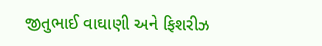જીતુભાઈ વાઘાણી અને ફિશરીઝ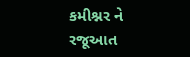કમીશ્નર ને રજૂઆત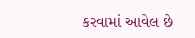કરવામાં આવેલ છે